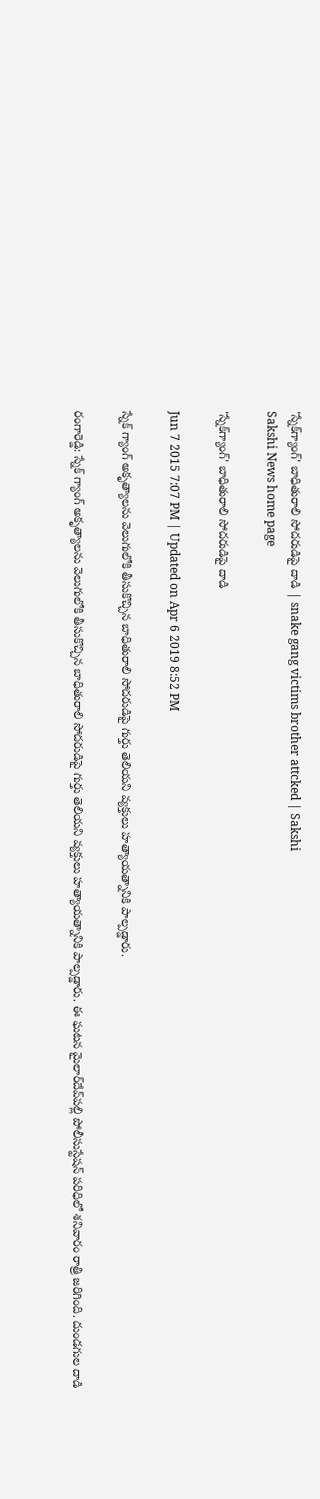'స్నేక్‌గ్యాంగ్' బాధితురాలి సోదరుడిపై దాడి | snake gang victims brother attcked | Sakshi
Sakshi News home page

'స్నేక్‌గ్యాంగ్' బాధితురాలి సోదరుడిపై దాడి

Jun 7 2015 7:07 PM | Updated on Apr 6 2019 8:52 PM

స్నేక్ గ్యాంగ్ అకృత్యాలను వెలుగులోకి తీసుకొచ్చిన బాధితురాలి సోదరుడిపై గుర్తు తెలియని వ్యక్తులు హత్యాయత్నానికి పాల్పడ్డారు.

రంగారెడ్డి: స్నేక్ గ్యాంగ్ అకృత్యాలను వెలుగులోకి తీసుకొచ్చిన బాధితురాలి సోదరుడిపై గుర్తు తెలియని వ్యక్తులు హత్యాయత్నానికి పాల్పడ్డారు. ఈ ఘటన మైలార్‌దేవ్‌పల్లి పోలీసుస్టేషన్ పరిధిలో శనివారం రాత్రి జరిగింది. దుండగుల దాడి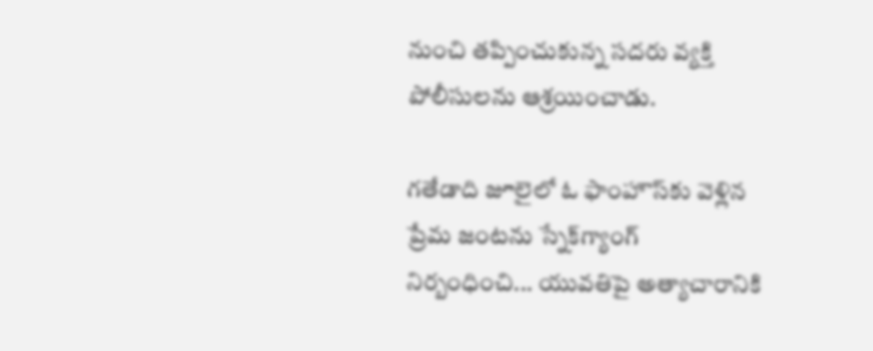నుంచి తప్పించుకున్న సదరు వ్యక్తి పోలీసులను ఆశ్రయించాడు.

గతేడాది జూలైలో ఓ ఫాంహౌస్‌కు వెళ్లిన ప్రేమ జంటను స్నేక్‌గ్యాంగ్ నిర్బంధించి... యువతిపై అత్యాచారానికి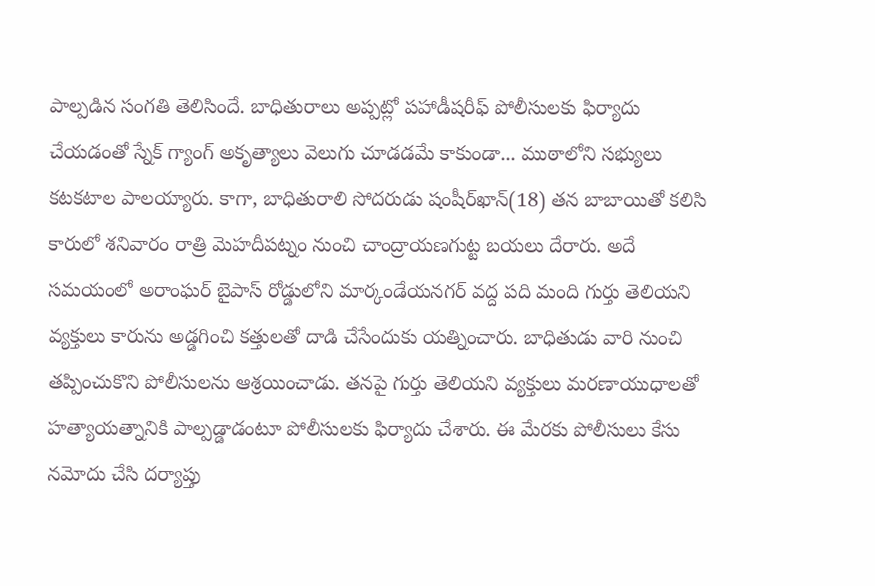పాల్పడిన సంగతి తెలిసిందే. బాధితురాలు అప్పట్లో పహాడీషరీఫ్ పోలీసులకు ఫిర్యాదు చేయడంతో స్నేక్ గ్యాంగ్ అకృత్యాలు వెలుగు చూడడమే కాకుండా... ముఠాలోని సభ్యులు కటకటాల పాలయ్యారు. కాగా, బాధితురాలి సోదరుడు షంషీర్‌ఖాన్(18) తన బాబాయితో కలిసి కారులో శనివారం రాత్రి మెహదీపట్నం నుంచి చాంద్రాయణగుట్ట బయలు దేరారు. అదే సమయంలో అరాంఘర్ బైపాస్ రోడ్డులోని మార్కండేయనగర్ వద్ద పది మంది గుర్తు తెలియని వ్యక్తులు కారును అడ్డగించి కత్తులతో దాడి చేసేందుకు యత్నించారు. బాధితుడు వారి నుంచి తప్పించుకొని పోలీసులను ఆశ్రయించాడు. తనపై గుర్తు తెలియని వ్యక్తులు మరణాయుధాలతో హత్యాయత్నానికి పాల్పడ్డాడంటూ పోలీసులకు ఫిర్యాదు చేశారు. ఈ మేరకు పోలీసులు కేసు నమోదు చేసి దర్యాప్తు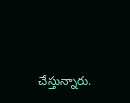చేస్తున్నారు.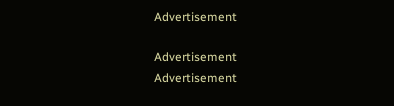Advertisement

Advertisement
Advertisement